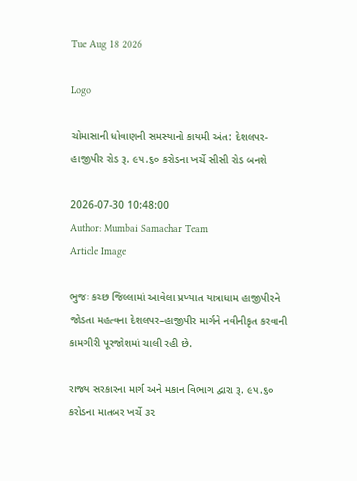Tue Aug 18 2026

Logo

ચોમાસાની ધોવાણની સમસ્યાનો કાયમી અંત: દેશલપર-હાજીપીર રોડ રૂ. ૯૫.૬૦ કરોડના ખર્ચે સીસી રોડ બનશે

2026-07-30 10:48:00
Author: Mumbai Samachar Team
Article Image

ભુજઃ કચ્છ જિલ્લામાં આવેલા પ્રખ્યાત યાત્રાધામ હાજીપીરને જોડતા મહત્વના દેશલપર–હાજીપીર માર્ગને નવીનીકૃત કરવાની કામગીરી પૂરજોશમાં ચાલી રહી છે.

રાજ્ય સરકારના માર્ગ અને મકાન વિભાગ દ્વારા રૂ. ૯૫.૬૦ કરોડના માતબર ખર્ચે ૩૨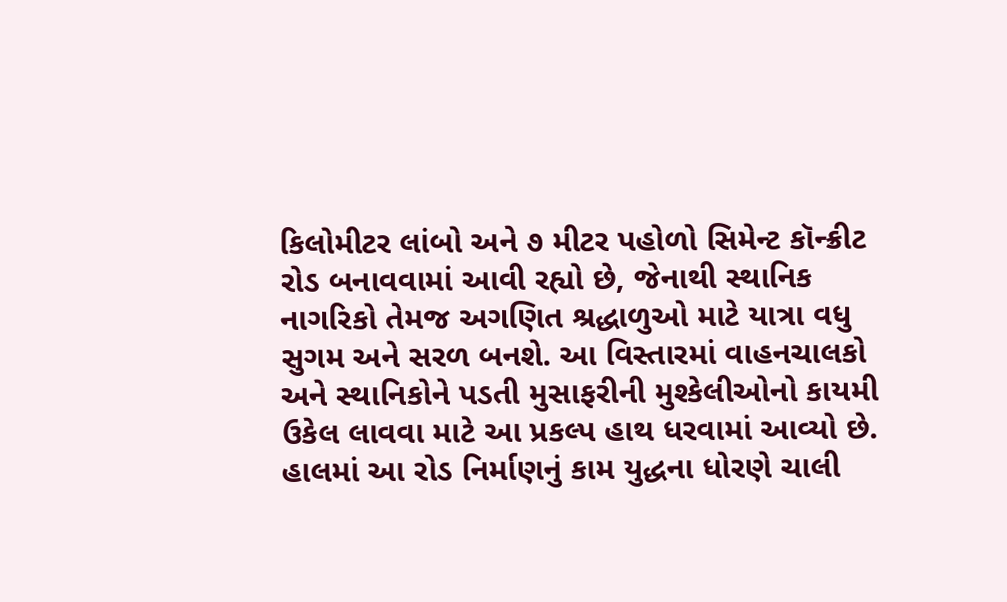કિલોમીટર લાંબો અને ૭ મીટર પહોળો સિમેન્ટ કૉન્ક્રીટ રોડ બનાવવામાં આવી રહ્યો છે, જેનાથી સ્થાનિક નાગરિકો તેમજ અગણિત શ્રદ્ધાળુઓ માટે યાત્રા વધુ સુગમ અને સરળ બનશે. આ વિસ્તારમાં વાહનચાલકો અને સ્થાનિકોને પડતી મુસાફરીની મુશ્કેલીઓનો કાયમી ઉકેલ લાવવા માટે આ પ્રકલ્પ હાથ ધરવામાં આવ્યો છે. હાલમાં આ રોડ નિર્માણનું કામ યુદ્ધના ધોરણે ચાલી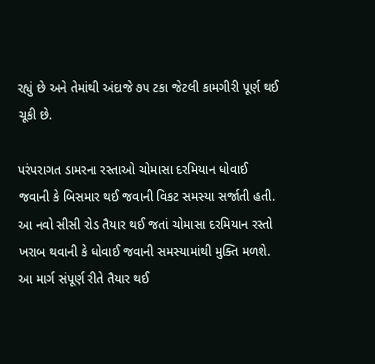રહ્યું છે અને તેમાંથી અંદાજે ૭૫ ટકા જેટલી કામગીરી પૂર્ણ થઈ ચૂકી છે.

પરંપરાગત ડામરના રસ્તાઓ ચોમાસા દરમિયાન ધોવાઈ જવાની કે બિસમાર થઈ જવાની વિકટ સમસ્યા સર્જાતી હતી. આ નવો સીસી રોડ તૈયાર થઈ જતાં ચોમાસા દરમિયાન રસ્તો ખરાબ થવાની કે ધોવાઈ જવાની સમસ્યામાંથી મુક્તિ મળશે. આ માર્ગ સંપૂર્ણ રીતે તૈયાર થઈ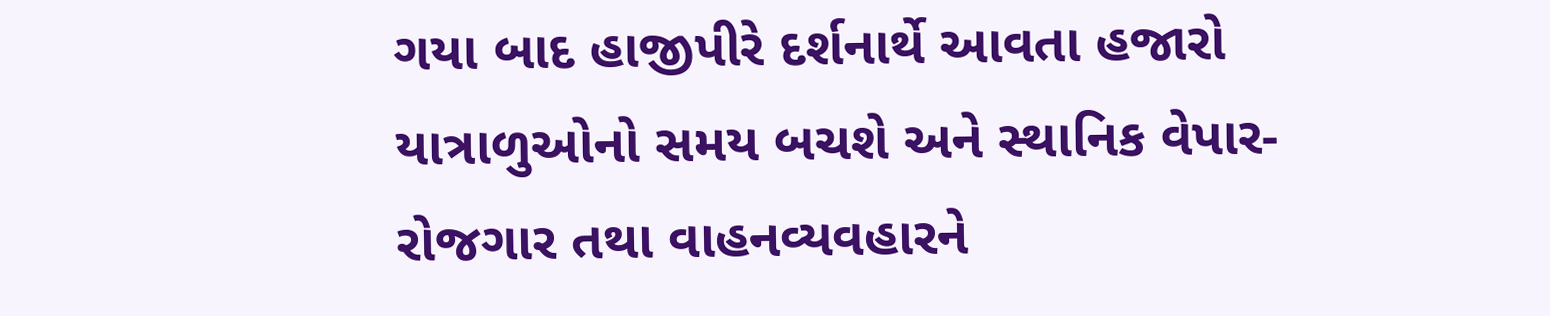ગયા બાદ હાજીપીરે દર્શનાર્થે આવતા હજારો યાત્રાળુઓનો સમય બચશે અને સ્થાનિક વેપાર-રોજગાર તથા વાહનવ્યવહારને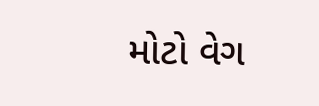મોટો વેગ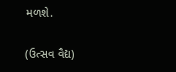મળશે.

(ઉત્સવ વૈદ્ય)